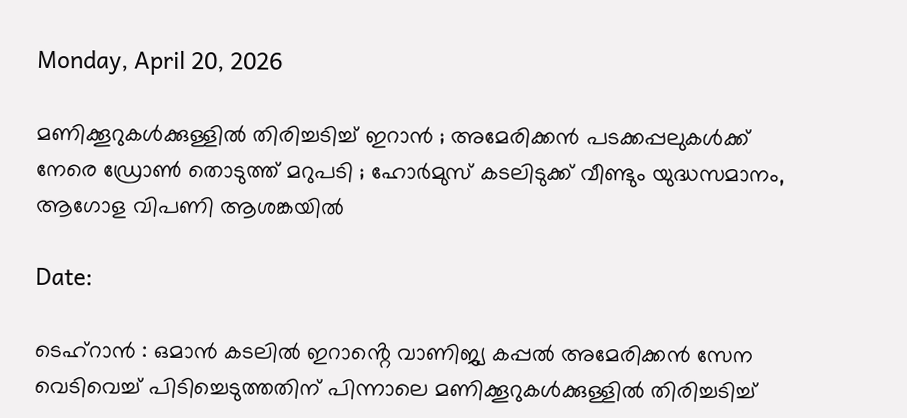Monday, April 20, 2026

മണിക്കൂറുകൾക്കുള്ളിൽ തിരിച്ചടിച്ച് ഇറാൻ ; അമേരിക്കൻ പടക്കപ്പലുകൾക്ക് നേരെ ഡ്രോൺ തൊടുത്ത് മറുപടി ; ഹോർമുസ് കടലിടുക്ക് വീണ്ടും യുദ്ധസമാനം, ആഗോള വിപണി ആശങ്കയിൽ

Date:

ടെഹ്റാൻ : ഒമാൻ കടലിൽ ഇറാൻ്റെ വാണിജ്യ കപ്പൽ അമേരിക്കൻ സേന വെടിവെച്ച് പിടിച്ചെടുത്തതിന് പിന്നാലെ മണിക്കൂറുകൾക്കുള്ളിൽ തിരിച്ചടിച്ച്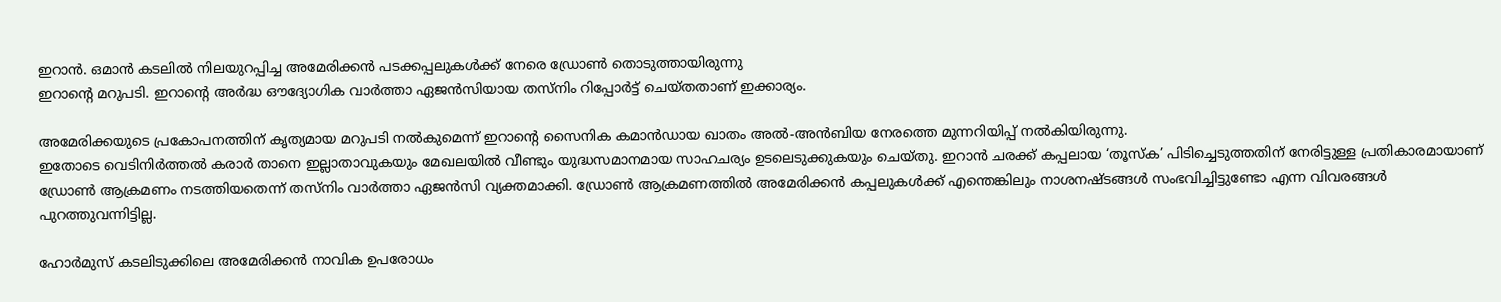ഇറാൻ. ഒമാൻ കടലിൽ നിലയുറപ്പിച്ച അമേരിക്കൻ പടക്കപ്പലുകൾക്ക് നേരെ ഡ്രോൺ തൊടുത്തായിരുന്നു
ഇറാൻ്റെ മറുപടി. ഇറാന്റെ അർദ്ധ ഔദ്യോഗിക വാർത്താ ഏജൻസിയായ തസ്നിം റിപ്പോർട്ട് ചെയ്തതാണ് ഇക്കാര്യം.

അമേരിക്കയുടെ പ്രകോപനത്തിന് കൃത്യമായ മറുപടി നൽകുമെന്ന് ഇറാന്റെ സൈനിക കമാൻഡായ ഖാതം അൽ-അൻബിയ നേരത്തെ മുന്നറിയിപ്പ് നൽകിയിരുന്നു.
ഇതോടെ വെടിനിർത്തൽ കരാർ താനെ ഇല്ലാതാവുകയും മേഖലയിൽ വീണ്ടും യുദ്ധസമാനമായ സാഹചര്യം ഉടലെടുക്കുകയും ചെയ്തു. ഇറാൻ ചരക്ക് കപ്പലായ ‘തൂസ്ക’ പിടിച്ചെടുത്തതിന് നേരിട്ടുള്ള പ്രതികാരമായാണ് ഡ്രോൺ ആക്രമണം നടത്തിയതെന്ന് തസ്നിം വാർത്താ ഏജൻസി വ്യക്തമാക്കി. ഡ്രോൺ ആക്രമണത്തിൽ അമേരിക്കൻ കപ്പലുകൾക്ക് എന്തെങ്കിലും നാശനഷ്ടങ്ങൾ സംഭവിച്ചിട്ടുണ്ടോ എന്ന വിവരങ്ങൾ പുറത്തുവന്നിട്ടില്ല.

ഹോർമുസ് കടലിടുക്കിലെ അമേരിക്കൻ നാവിക ഉപരോധം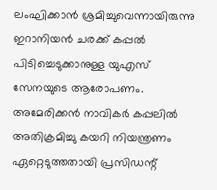ലംഘിക്കാൻ ശ്രമിച്ചുവെന്നായിരുന്നു  ഇറാനിയൻ ചരക്ക് കപ്പൽ പിടിച്ചെടുക്കാനുള്ള യുഎസ് സേനയുടെ ആരോപണം. അമേരിക്കൻ നാവികർ കപ്പലിൽ അതിക്രമിച്ചു കയറി നിയന്ത്രണം ഏറ്റെടുത്തതായി പ്രസിഡന്റ്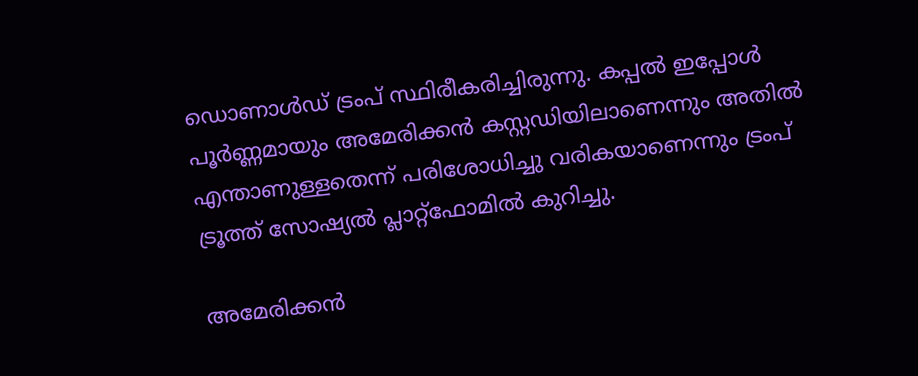ഡൊണാൾഡ് ട്രംപ് സ്ഥിരീകരിച്ചിരുന്നു. കപ്പൽ ഇപ്പോൾ പൂർണ്ണമായും അമേരിക്കൻ കസ്റ്റഡിയിലാണെന്നും അതിൽ എന്താണുള്ളതെന്ന് പരിശോധിച്ചു വരികയാണെന്നും ട്രംപ് ട്രൂത്ത് സോഷ്യൽ പ്ലാറ്റ്‌ഫോമിൽ കുറിച്ചു.

അമേരിക്കൻ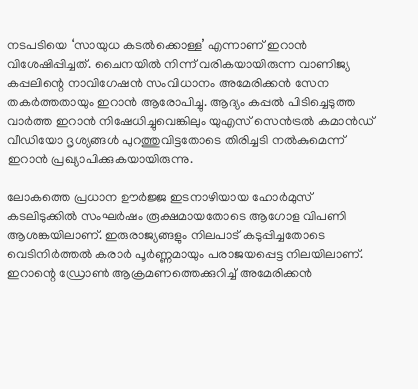നടപടിയെ ‘സായുധ കടൽക്കൊള്ള’ എന്നാണ് ഇറാൻ വിശേഷിപ്പിച്ചത്. ചൈനയിൽ നിന്ന് വരികയായിരുന്ന വാണിജ്യ കപ്പലിന്റെ നാവിഗേഷൻ സംവിധാനം അമേരിക്കൻ സേന തകർത്തതായും ഇറാൻ ആരോപിച്ചു. ആദ്യം കപ്പൽ പിടിച്ചെടുത്ത വാർത്ത ഇറാൻ നിഷേധിച്ചുവെങ്കിലും യുഎസ് സെൻട്രൽ കമാൻഡ് വീഡിയോ ദൃശ്യങ്ങൾ പുറത്തുവിട്ടതോടെ തിരിച്ചടി നൽകുമെന്ന് ഇറാൻ പ്രഖ്യാപിക്കുകയായിരുന്നു.

ലോകത്തെ പ്രധാന ഊർജ്ജ ഇടനാഴിയായ ഹോർമുസ് കടലിടുക്കിൽ സംഘർഷം രൂക്ഷമായതോടെ ആഗോള വിപണി ആശങ്കയിലാണ്. ഇരുരാജ്യങ്ങളും നിലപാട് കടുപ്പിച്ചതോടെ വെടിനിർത്തൽ കരാർ പൂർണ്ണമായും പരാജയപ്പെട്ട നിലയിലാണ്. ഇറാന്റെ ഡ്രോൺ ആക്രമണത്തെക്കുറിച്ച് അമേരിക്കൻ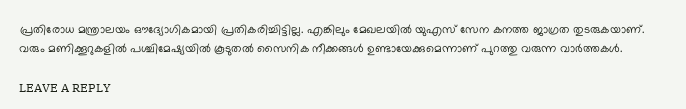പ്രതിരോധ മന്ത്രാലയം ഔദ്യോഗികമായി പ്രതികരിച്ചിട്ടില്ല. എങ്കിലും മേഖലയിൽ യുഎസ് സേന കനത്ത ജാഗ്രത തുടരുകയാണ്. വരും മണിക്കൂറുകളിൽ പശ്ചിമേഷ്യയിൽ കൂടുതൽ സൈനിക നീക്കങ്ങൾ ഉണ്ടായേക്കുമെന്നാണ് പുറത്തു വരുന്ന വാർത്തകൾ.

LEAVE A REPLY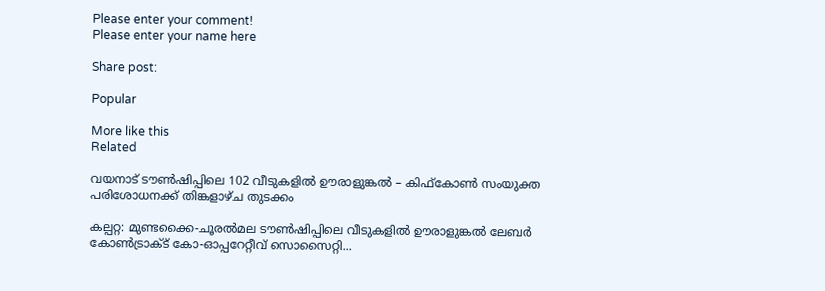Please enter your comment!
Please enter your name here

Share post:

Popular

More like this
Related

വയനാട് ടൗൺഷിപ്പിലെ 102 വീടുകളിൽ ഊരാളുങ്കൽ – കിഫ്‌കോൺ സംയുക്ത പരിശോധനക്ക് തിങ്കളാഴ്ച തുടക്കം

കല്പറ്റ: മുണ്ടക്കൈ-ചൂരൽമല ടൗൺഷിപ്പിലെ വീടുകളിൽ ഊരാളുങ്കൽ ലേബർ കോൺട്രാക്ട് കോ-ഓപ്പറേറ്റീവ് സൊസൈറ്റി...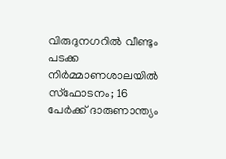വിരുദുനഗറിൽ വീണ്ടും പടക്ക നിർമ്മാണശാലയിൽ സ്ഫോടനം; 16 പേർക്ക് ദാരുണാന്ത്യം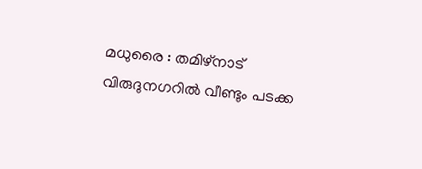മധുരൈ : തമിഴ്‌നാട് വിരുദുനഗറിൽ വീണ്ടും പടക്ക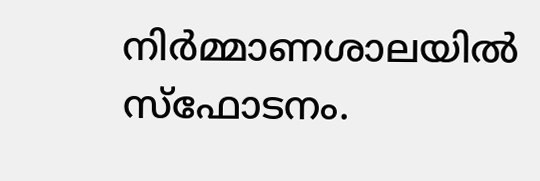നിർമ്മാണശാലയിൽ സ്‌ഫോടനം.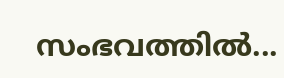സംഭവത്തിൽ...